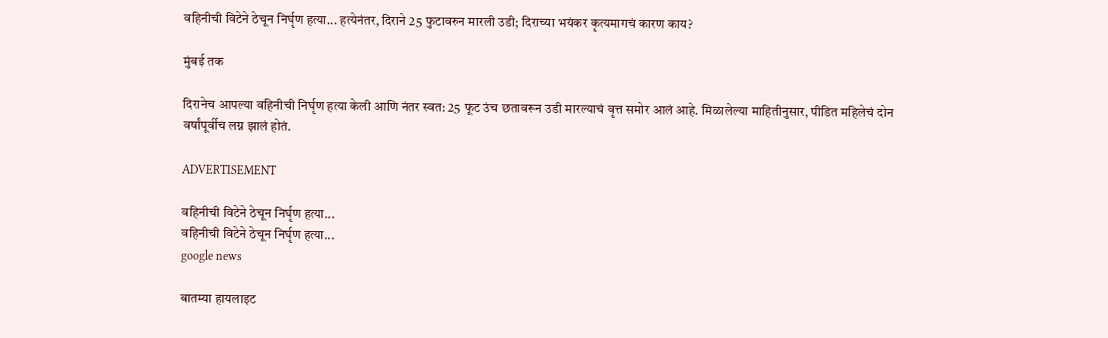वहिनीची विटेने ठेचून निर्घृण हत्या... हत्येनंतर, दिराने 25 फुटावरुन मारली उडी; दिराच्या भयंकर कृत्यमागचं कारण काय?

मुंबई तक

दिरानेच आपल्या वहिनीची निर्घृण हत्या केली आणि नंतर स्वत: 25 फूट उंच छतावरून उडी मारल्याचं वृत्त समोर आलं आहे. मिळालेल्या माहितीनुसार, पीडित महिलेचं दोन वर्षांपूर्वीच लग्न झालं होतं.

ADVERTISEMENT

वहिनीची विटेने ठेचून निर्घृण हत्या...
वहिनीची विटेने ठेचून निर्घृण हत्या...
google news

बातम्या हायलाइट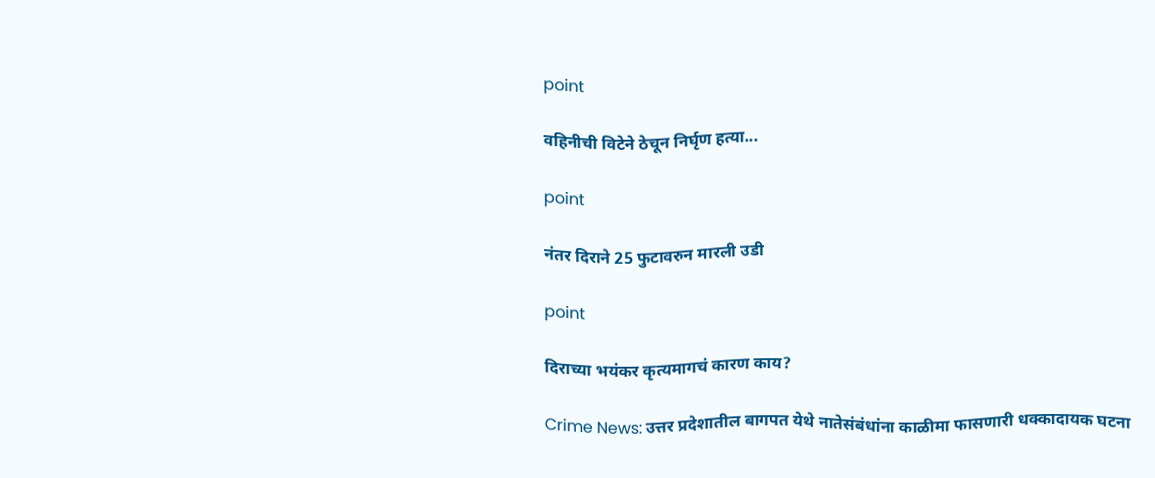point

वहिनीची विटेने ठेचून निर्घृण हत्या...

point

नंतर दिराने 25 फुटावरुन मारली उडी

point

दिराच्या भयंकर कृत्यमागचं कारण काय?

Crime News: उत्तर प्रदेशातील बागपत येथे नातेसंबंधांना काळीमा फासणारी धक्कादायक घटना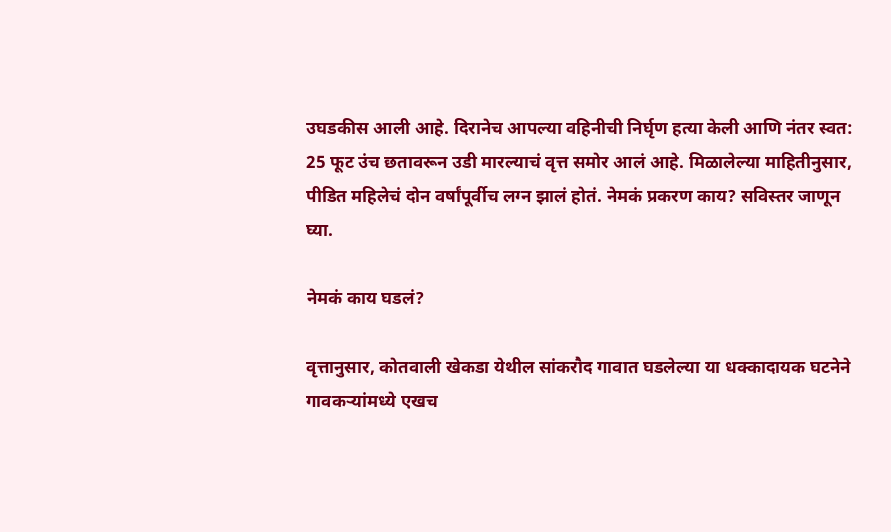उघडकीस आली आहे. दिरानेच आपल्या वहिनीची निर्घृण हत्या केली आणि नंतर स्वत: 25 फूट उंच छतावरून उडी मारल्याचं वृत्त समोर आलं आहे. मिळालेल्या माहितीनुसार, पीडित महिलेचं दोन वर्षांपूर्वीच लग्न झालं होतं. नेमकं प्रकरण काय? सविस्तर जाणून घ्या.

नेमकं काय घडलं?

वृत्तानुसार, कोतवाली खेकडा येथील सांकरौद गावात घडलेल्या या धक्कादायक घटनेने गावकऱ्यांमध्ये एखच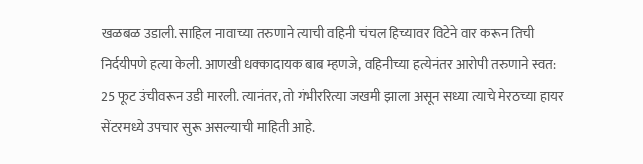खळबळ उडाली. साहिल नावाच्या तरुणाने त्याची वहिनी चंचल हिच्यावर विटेने वार करून तिची निर्दयीपणे हत्या केली. आणखी धक्कादायक बाब म्हणजे, वहिनीच्या हत्येनंतर आरोपी तरुणाने स्वत: 25 फूट उंचीवरून उडी मारली. त्यानंतर, तो गंभीररित्या जखमी झाला असून सध्या त्याचे मेरठच्या हायर सेंटरमध्ये उपचार सुरू असल्याची माहिती आहे.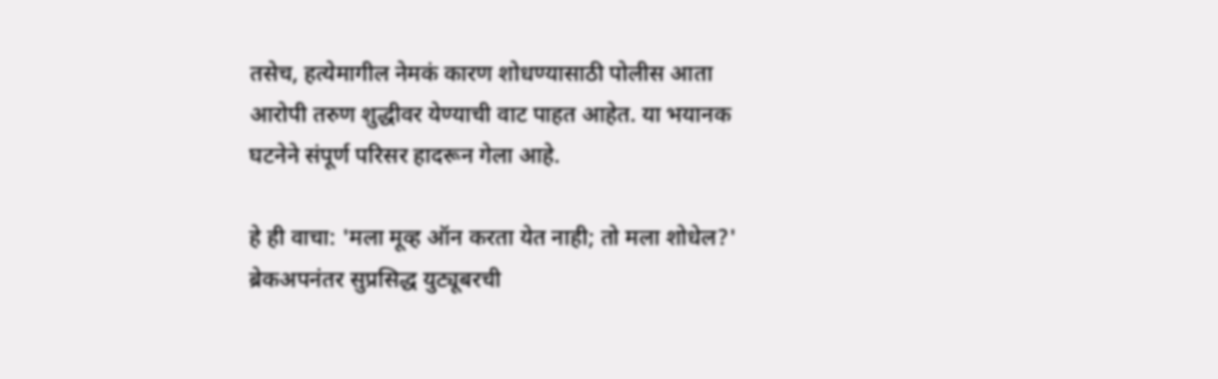तसेच, हत्येमागील नेमकं कारण शोधण्यासाठी पोलीस आता आरोपी तरुण शुद्धीवर येण्याची वाट पाहत आहेत. या भयानक घटनेने संपूर्ण परिसर हादरून गेला आहे.

हे ही वाचा: 'मला मूव्ह ऑन करता येत नाही; तो मला शोधेल?' ब्रेकअपनंतर सुप्रसिद्ध युट्यूबरची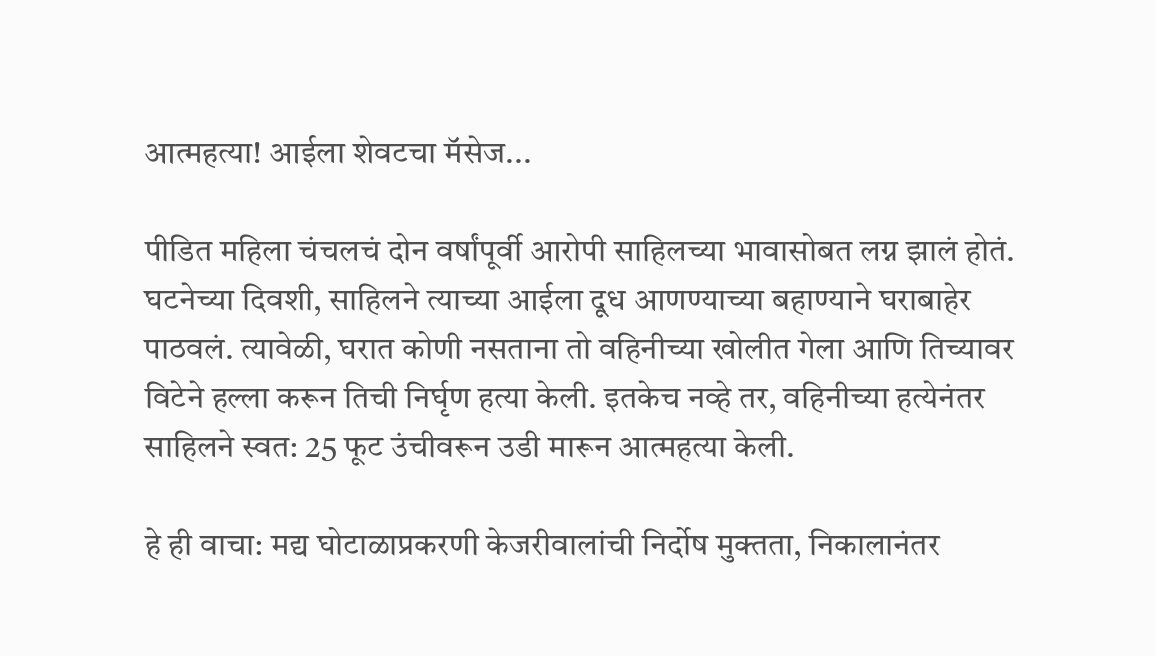आत्महत्या! आईला शेवटचा मॅसेज...

पीडित महिला चंचलचं दोन वर्षांपूर्वी आरोपी साहिलच्या भावासोबत लग्न झालं होतं. घटनेच्या दिवशी, साहिलने त्याच्या आईला दूध आणण्याच्या बहाण्याने घराबाहेर पाठवलं. त्यावेळी, घरात कोणी नसताना तो वहिनीच्या खोलीत गेला आणि तिच्यावर विटेने हल्ला करून तिची निर्घृण हत्या केली. इतकेच नव्हे तर, वहिनीच्या हत्येनंतर साहिलने स्वत: 25 फूट उंचीवरून उडी मारून आत्महत्या केली.

हे ही वाचा: मद्य घोटाळाप्रकरणी केजरीवालांची निर्दोष मुक्तता, निकालानंतर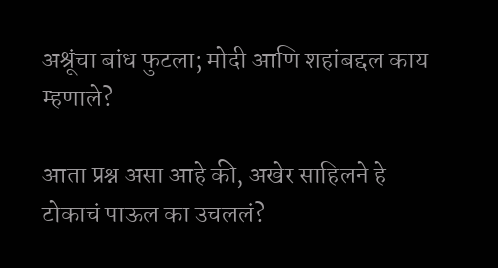अश्रूंचा बांध फुटला; मोदी आणि शहांबद्दल काय म्हणाले?

आता प्रश्न असा आहे की, अखेर साहिलने हे टोकाचं पाऊल का उचललं?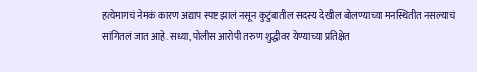हत्येमागचं नेमकं कारण अद्याप स्पष्ट झालं नसून कुटुंबातील सदस्य देखील बोलण्याच्या मनस्थितीत नसल्याचं सांगितलं जात आहे. सध्या, पोलीस आरोपी तरुण शुद्धीवर येण्याच्या प्रतिक्षेत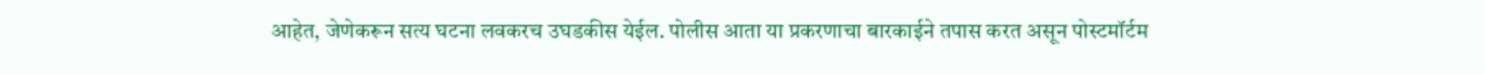आहेत, जेणेकरून सत्य घटना लवकरच उघडकीस येईल. पोलीस आता या प्रकरणाचा बारकाईने तपास करत असून पोस्टमॉर्टम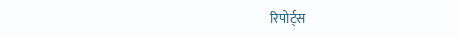रिपोर्ट्स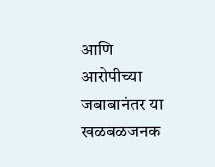आणि आरोपीच्या जबाबानंतर या खळबळजनक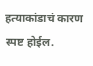हत्याकांडाचं कारण स्पष्ट होईल.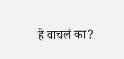हे वाचलं का?